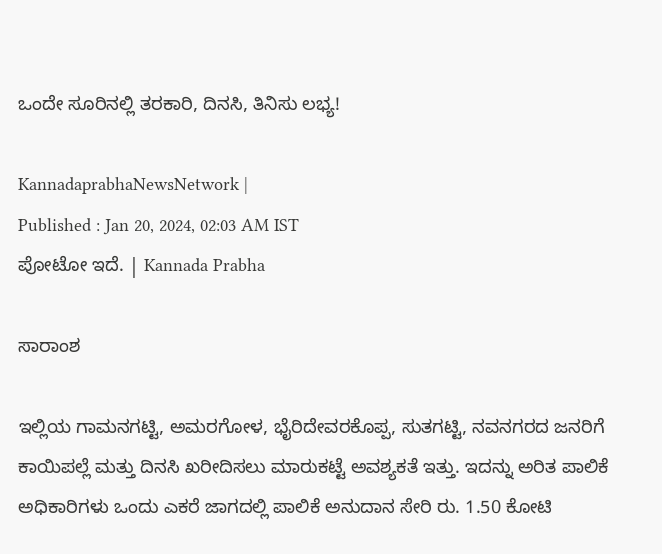ಒಂದೇ ಸೂರಿನಲ್ಲಿ ತರಕಾರಿ, ದಿನಸಿ, ತಿನಿಸು ಲಭ್ಯ!

KannadaprabhaNewsNetwork |
Published : Jan 20, 2024, 02:03 AM IST
ಪೋಟೋ ಇದೆ. | Kannada Prabha

ಸಾರಾಂಶ

ಇಲ್ಲಿಯ ಗಾಮನಗಟ್ಟಿ, ಅಮರಗೋಳ, ಭೈರಿದೇವರಕೊಪ್ಪ, ಸುತಗಟ್ಟಿ, ನವನಗರದ ಜನರಿಗೆ ಕಾಯಿಪಲ್ಲೆ ಮತ್ತು ದಿನಸಿ ಖರೀದಿಸಲು ಮಾರುಕಟ್ಟೆ ಅವಶ್ಯಕತೆ ಇತ್ತು. ಇದನ್ನು ಅರಿತ ಪಾಲಿಕೆ ಅಧಿಕಾರಿಗಳು ಒಂದು ಎಕರೆ ಜಾಗದಲ್ಲಿ ಪಾಲಿಕೆ ಅನುದಾನ ಸೇರಿ ರು. 1.50 ಕೋಟಿ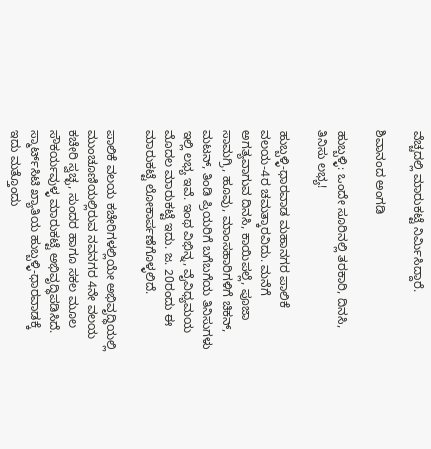ವೆಚ್ಚದಲ್ಲಿ ಮಾರುಕಟ್ಟೆ ನಿರ್ಮಿಸಿದ್ದಾರೆ.

ಶಿವಾನಂದ ಅಂಗಡಿ

ಹುಬ್ಬಳ್ಳಿ: ಒಂದೇ ಸೂರಿನಲ್ಲಿ ತರಕಾರಿ, ದಿನಸಿ, ತಿನಿಸು ಲಭ್ಯ!

ಹುಬ್ಬಳ್ಳಿ-ಧಾರವಾಡ ಮಹಾನಗರ ಪಾಲಿಕೆ ವಲಯ-4ರ ಚಮತ್ಕಾರವಿದು. ಮನೆಗೆ ಅಗತ್ಯವಾಗುವ ದಿನಸಿ, ಕಾಯಿಪಲ್ಲೆ, ಪೂಜಾ ಸಾಮಗ್ರಿ, ಹೂವು, ಮಾಂಸಹಾರಿಗಳಿಗೆ ಚಿಕನ್‌, ಮಟನ್, ತಿಂಡಿ ಪ್ರಿಯರಿಗೆ ಬಗೆಬಗೆಯ ತಿನಿಸುಗಳು ಇಲ್ಲಿ ಲಭ್ಯ ಇವೆ. ಇಂಥ ವಿಭಿನ್ನ, ವೈವಿಧ್ಯಮಯ ಮೊದಲ ಮಾರುಕಟ್ಟೆ ಇದು. ಜ. 20ರಂದು ಈ ಮಾರುಕಟ್ಟೆ ಲೋಕಾರ್ಪಣೆಗೊಳ್ಳಲಿದೆ.

ಪಾಲಿಕೆ ವಲಯ ಕಚೇರಿಗಳಲ್ಲಿಯೇ ಅಭಿವೃದ್ಧಿಯಲ್ಲಿ ಮುಂಚೂಣಿಯಲ್ಲಿರುವ ನವನಗರ 4ನೇ ವಲಯ ಕಚೇರಿ ಸ್ವಚ್ಛ, ಸುಂದರ ಹಾಗೂ ಸಕಲ ಮೂಲ ಸೌಕರ್ಯವುಳ್ಳ ಮಾರುಕಟ್ಟೆ ಅಭಿವೃದ್ಧಿಪಡಿಸಿದೆ. ಸ್ಮಾರ್ಟ್‌ಸಿಟಿ ಖ್ಯಾತಿಯ ಹುಬ್ಬಳ್ಳಿ-ಧಾರವಾಡಕ್ಕೆ ಇದು ಮತ್ತೊಂದು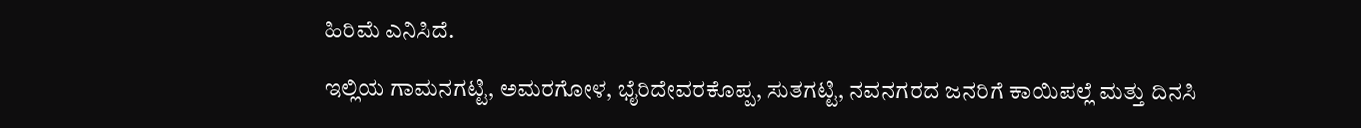ಹಿರಿಮೆ ಎನಿಸಿದೆ.

ಇಲ್ಲಿಯ ಗಾಮನಗಟ್ಟಿ, ಅಮರಗೋಳ, ಭೈರಿದೇವರಕೊಪ್ಪ, ಸುತಗಟ್ಟಿ, ನವನಗರದ ಜನರಿಗೆ ಕಾಯಿಪಲ್ಲೆ ಮತ್ತು ದಿನಸಿ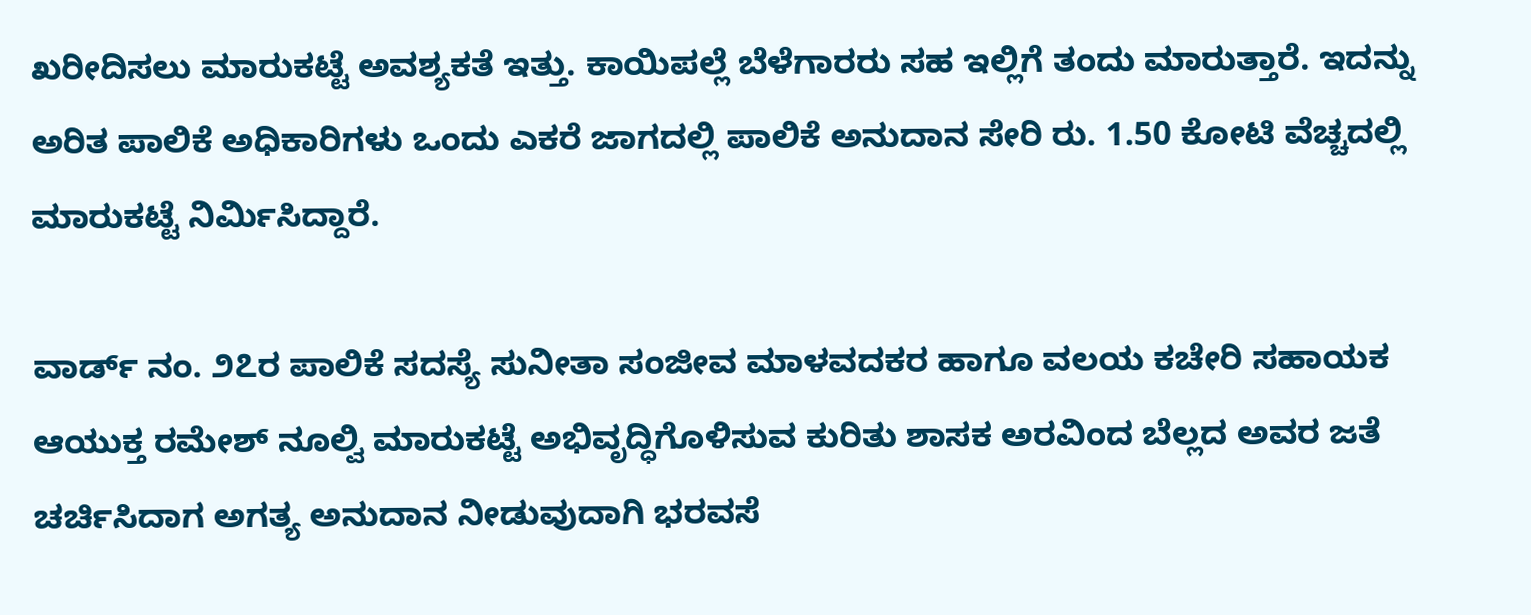ಖರೀದಿಸಲು ಮಾರುಕಟ್ಟೆ ಅವಶ್ಯಕತೆ ಇತ್ತು. ಕಾಯಿಪಲ್ಲೆ ಬೆಳೆಗಾರರು ಸಹ ಇಲ್ಲಿಗೆ ತಂದು ಮಾರುತ್ತಾರೆ. ಇದನ್ನು ಅರಿತ ಪಾಲಿಕೆ ಅಧಿಕಾರಿಗಳು ಒಂದು ಎಕರೆ ಜಾಗದಲ್ಲಿ ಪಾಲಿಕೆ ಅನುದಾನ ಸೇರಿ ರು. 1.50 ಕೋಟಿ ವೆಚ್ಚದಲ್ಲಿ ಮಾರುಕಟ್ಟೆ ನಿರ್ಮಿಸಿದ್ದಾರೆ.

ವಾರ್ಡ್‌ ನಂ. ೨೭ರ ಪಾಲಿಕೆ ಸದಸ್ಯೆ ಸುನೀತಾ ಸಂಜೀವ ಮಾಳವದಕರ ಹಾಗೂ ವಲಯ ಕಚೇರಿ ಸಹಾಯಕ ಆಯುಕ್ತ ರಮೇಶ್ ನೂಲ್ವಿ ಮಾರುಕಟ್ಟೆ ಅಭಿವೃದ್ಧಿಗೊಳಿಸುವ ಕುರಿತು ಶಾಸಕ ಅರವಿಂದ ಬೆಲ್ಲದ ಅವರ ಜತೆ ಚರ್ಚಿಸಿದಾಗ ಅಗತ್ಯ ಅನುದಾನ ನೀಡುವುದಾಗಿ ಭರವಸೆ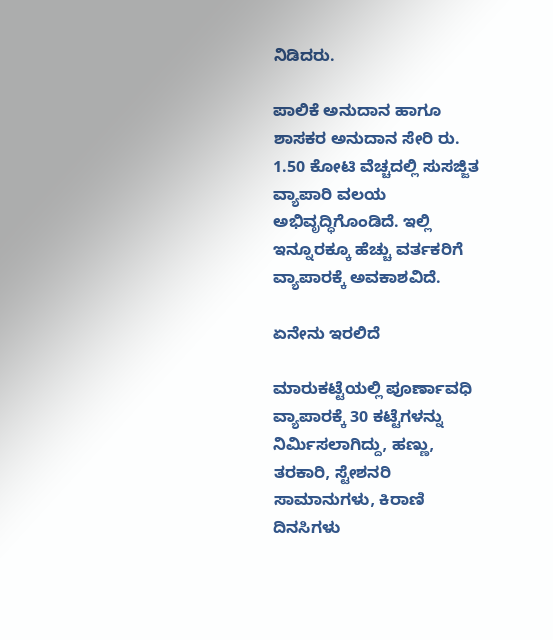ನಿಡಿದರು.

ಪಾಲಿಕೆ ಅನುದಾನ ಹಾಗೂ ಶಾಸಕರ ಅನುದಾನ ಸೇರಿ ರು. 1.50 ಕೋಟಿ ವೆಚ್ಚದಲ್ಲಿ ಸುಸಜ್ಜಿತ ವ್ಯಾಪಾರಿ ವಲಯ ಅಭಿವೃದ್ಧಿಗೊಂಡಿದೆ. ಇಲ್ಲಿ ಇನ್ನೂರಕ್ಕೂ ಹೆಚ್ಚು ವರ್ತಕರಿಗೆ ವ್ಯಾಪಾರಕ್ಕೆ ಅವಕಾಶವಿದೆ.

ಏನೇನು ಇರಲಿದೆ

ಮಾರುಕಟ್ಟೆಯಲ್ಲಿ ಪೂರ್ಣಾವಧಿ ವ್ಯಾಪಾರಕ್ಕೆ 30 ಕಟ್ಟೆಗಳನ್ನು ನಿರ್ಮಿಸಲಾಗಿದ್ದು, ಹಣ್ಣು, ತರಕಾರಿ, ಸ್ಟೇಶನರಿ ಸಾಮಾನುಗಳು, ಕಿರಾಣಿ ದಿನಸಿಗಳು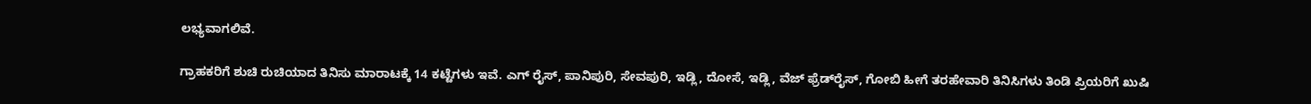ಲಭ್ಯವಾಗಲಿವೆ.

ಗ್ರಾಹಕರಿಗೆ ಶುಚಿ ರುಚಿಯಾದ ತಿನಿಸು ಮಾರಾಟಕ್ಕೆ 14 ಕಟ್ಟೆಗಳು ಇವೆ. ಎಗ್‌ ರೈಸ್‌, ಪಾನಿಪುರಿ, ಸೇವಪುರಿ, ಇಡ್ಲಿ, ದೋಸೆ, ಇಡ್ಲಿ, ವೆಜ್‌ ಫ್ರೆಡ್‌ರೈಸ್‌, ಗೋಬಿ ಹೀಗೆ ತರಹೇವಾರಿ ತಿನಿಸಿಗಳು ತಿಂಡಿ ಪ್ರಿಯರಿಗೆ ಖುಷಿ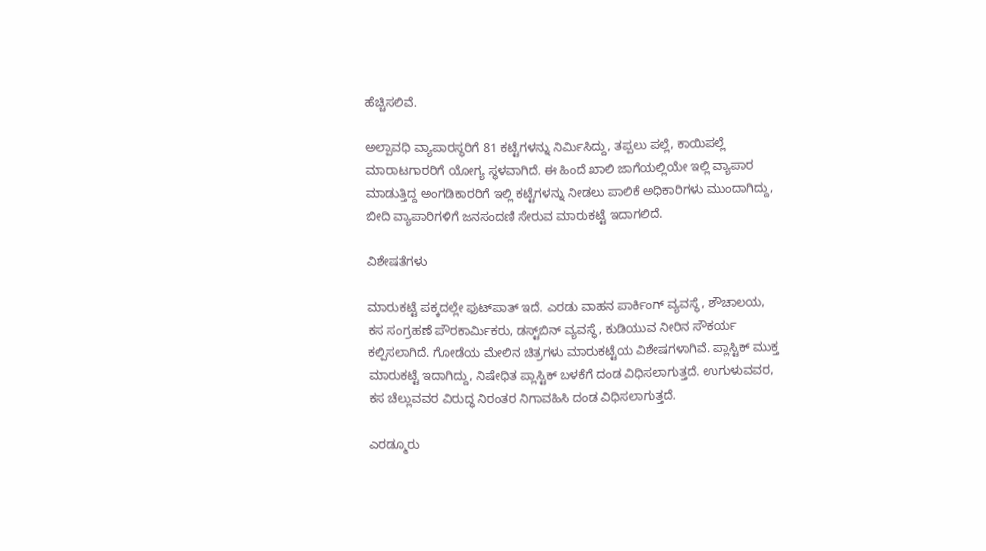ಹೆಚ್ಚಿಸಲಿವೆ.

ಅಲ್ಪಾವಧಿ ವ್ಯಾಪಾರಸ್ಥರಿಗೆ 81 ಕಟ್ಟೆಗಳನ್ನು ನಿರ್ಮಿಸಿದ್ದು, ತಪ್ಪಲು ಪಲ್ಲೆ, ಕಾಯಿಪಲ್ಲೆ ಮಾರಾಟಗಾರರಿಗೆ ಯೋಗ್ಯ ಸ್ಥಳವಾಗಿದೆ. ಈ ಹಿಂದೆ ಖಾಲಿ ಜಾಗೆಯಲ್ಲಿಯೇ ಇಲ್ಲಿ ವ್ಯಾಪಾರ ಮಾಡುತ್ತಿದ್ದ ಅಂಗಡಿಕಾರರಿಗೆ ಇಲ್ಲಿ ಕಟ್ಟೆಗಳನ್ನು ನೀಡಲು ಪಾಲಿಕೆ ಅಧಿಕಾರಿಗಳು ಮುಂದಾಗಿದ್ದು, ಬೀದಿ ವ್ಯಾಪಾರಿಗಳಿಗೆ ಜನಸಂದಣಿ ಸೇರುವ ಮಾರುಕಟ್ಟೆ ಇದಾಗಲಿದೆ.

ವಿಶೇಷತೆಗಳು

ಮಾರುಕಟ್ಟೆ ಪಕ್ಕದಲ್ಲೇ ಫುಟ್‌ಪಾತ್‌ ಇದೆ. ಎರಡು ವಾಹನ ಪಾರ್ಕಿಂಗ್‌ ವ್ಯವಸ್ಥೆ, ಶೌಚಾಲಯ, ಕಸ ಸಂಗ್ರಹಣೆ ಪೌರಕಾರ್ಮಿಕರು, ಡಸ್ಟ್‌ಬಿನ್‌ ವ್ಯವಸ್ಥೆ, ಕುಡಿಯುವ ನೀರಿನ ಸೌಕರ್ಯ ಕಲ್ಪಿಸಲಾಗಿದೆ. ಗೋಡೆಯ ಮೇಲಿನ ಚಿತ್ರಗಳು ಮಾರುಕಟ್ಟೆಯ ವಿಶೇಷಗಳಾಗಿವೆ. ಪ್ಲಾಸ್ಟಿಕ್‌ ಮುಕ್ತ ಮಾರುಕಟ್ಟೆ ಇದಾಗಿದ್ದು, ನಿಷೇಧಿತ ಪ್ಲಾಸ್ಟಿಕ್‌ ಬಳಕೆಗೆ ದಂಡ ವಿಧಿಸಲಾಗುತ್ತದೆ. ಉಗುಳುವವರ, ಕಸ ಚೆಲ್ಲುವವರ ವಿರುದ್ಧ ನಿರಂತರ ನಿಗಾವಹಿಸಿ ದಂಡ ವಿಧಿಸಲಾಗುತ್ತದೆ.

ಎರಡ್ಮೂರು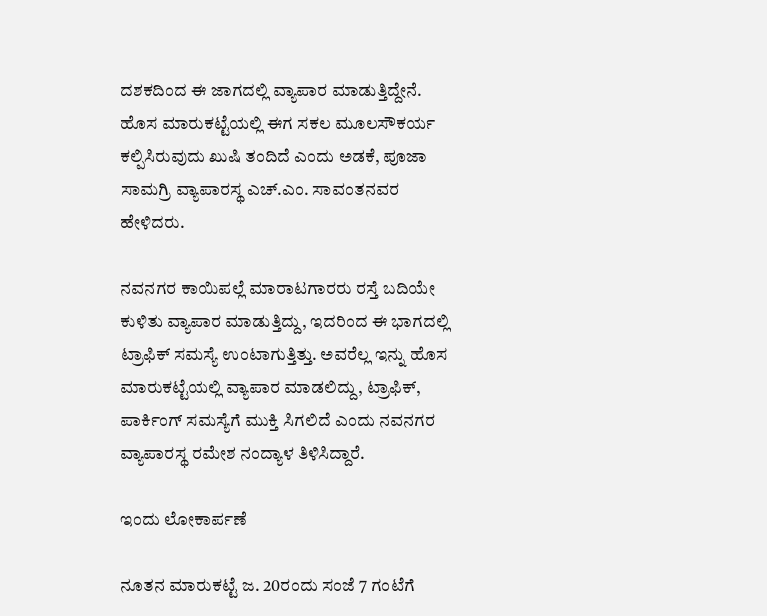ದಶಕದಿಂದ ಈ ಜಾಗದಲ್ಲಿ ವ್ಯಾಪಾರ ಮಾಡುತ್ತಿದ್ದೇನೆ. ಹೊಸ ಮಾರುಕಟ್ಟೆಯಲ್ಲಿ ಈಗ ಸಕಲ ಮೂಲಸೌಕರ್ಯ ಕಲ್ಪಿಸಿರುವುದು ಖುಷಿ ತಂದಿದೆ ಎಂದು ಅಡಕೆ, ಪೂಜಾ ಸಾಮಗ್ರಿ ವ್ಯಾಪಾರಸ್ಥ ಎಚ್‌.ಎಂ. ಸಾವಂತನವರ ಹೇಳಿದರು.

ನವನಗರ ಕಾಯಿಪಲ್ಲೆ ಮಾರಾಟಗಾರರು ರಸ್ತೆ ಬದಿಯೇ ಕುಳಿತು ವ್ಯಾಪಾರ ಮಾಡುತ್ತಿದ್ದು, ಇದರಿಂದ ಈ ಭಾಗದಲ್ಲಿ ಟ್ರಾಫಿಕ್‌ ಸಮಸ್ಯೆ ಉಂಟಾಗುತ್ತಿತ್ತು. ಅವರೆಲ್ಲ ಇನ್ನು ಹೊಸ ಮಾರುಕಟ್ಟೆಯಲ್ಲಿ ವ್ಯಾಪಾರ ಮಾಡಲಿದ್ದು, ಟ್ರಾಫಿಕ್‌, ಪಾರ್ಕಿಂಗ್‌ ಸಮಸ್ಯೆಗೆ ಮುಕ್ತಿ ಸಿಗಲಿದೆ ಎಂದು ನವನಗರ ವ್ಯಾಪಾರಸ್ಥ ರಮೇಶ ನಂದ್ಯಾಳ ತಿಳಿಸಿದ್ದಾರೆ.

ಇಂದು ಲೋಕಾರ್ಪಣೆ

ನೂತನ ಮಾರುಕಟ್ಟೆ ಜ. 20ರಂದು ಸಂಜೆ 7 ಗಂಟೆಗೆ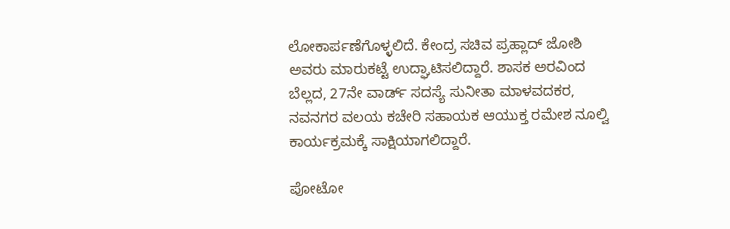ಲೋಕಾರ್ಪಣೆಗೊಳ್ಳಲಿದೆ. ಕೇಂದ್ರ ಸಚಿವ ಪ್ರಹ್ಲಾದ್‌ ಜೋಶಿ ಅವರು ಮಾರುಕಟ್ಟೆ ಉದ್ಘಾಟಿಸಲಿದ್ದಾರೆ. ಶಾಸಕ ಅರವಿಂದ ಬೆಲ್ಲದ, 27ನೇ ವಾರ್ಡ್‌ ಸದಸ್ಯೆ ಸುನೀತಾ ಮಾಳವದಕರ, ನವನಗರ ವಲಯ ಕಚೇರಿ ಸಹಾಯಕ ಆಯುಕ್ತ ರಮೇಶ ನೂಲ್ವಿ ಕಾರ್ಯಕ್ರಮಕ್ಕೆ ಸಾಕ್ಷಿಯಾಗಲಿದ್ದಾರೆ.

ಪೋಟೋ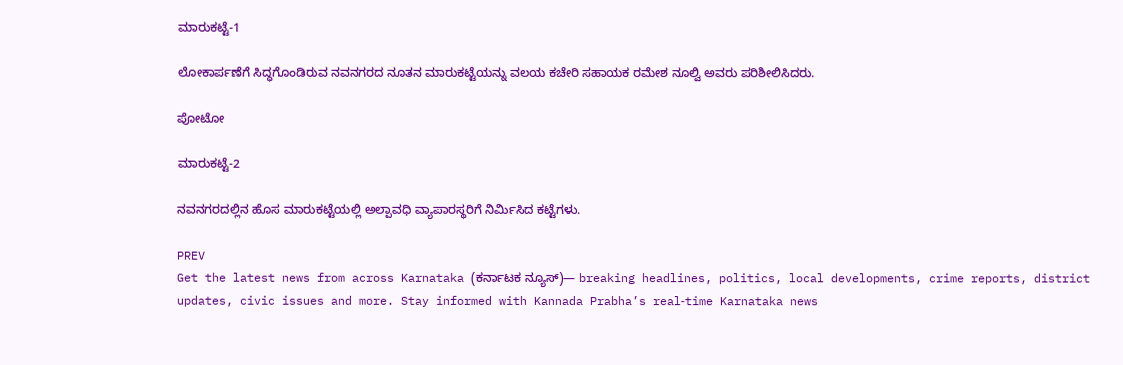ಮಾರುಕಟ್ಟೆ-1

ಲೋಕಾರ್ಪಣೆಗೆ ಸಿದ್ಧಗೊಂಡಿರುವ ನವನಗರದ ನೂತನ ಮಾರುಕಟ್ಟೆಯನ್ನು ವಲಯ ಕಚೇರಿ ಸಹಾಯಕ ರಮೇಶ ನೂಲ್ವಿ ಅವರು ಪರಿಶೀಲಿಸಿದರು.

ಪೋಟೋ

ಮಾರುಕಟ್ಟೆ-2

ನವನಗರದಲ್ಲಿನ ಹೊಸ ಮಾರುಕಟ್ಟೆಯಲ್ಲಿ ಅಲ್ಪಾವಧಿ ವ್ಯಾಪಾರಸ್ಥರಿಗೆ ನಿರ್ಮಿಸಿದ ಕಟ್ಟೆಗಳು.

PREV
Get the latest news from across Karnataka (ಕರ್ನಾಟಕ ನ್ಯೂಸ್)— breaking headlines, politics, local developments, crime reports, district updates, civic issues and more. Stay informed with Kannada Prabha’s real‑time Karnataka news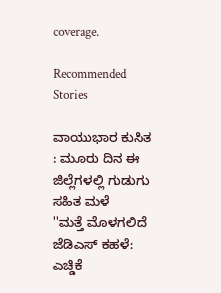coverage.

Recommended Stories

ವಾಯುಭಾರ ಕುಸಿತ : ಮೂರು ದಿನ ಈ ಜಿಲ್ಲೆಗಳಲ್ಲಿ ಗುಡುಗು ಸಹಿತ ಮಳೆ
''ಮತ್ತೆ ಮೊಳಗಲಿದೆ ಜೆಡಿಎಸ್ ಕಹಳೆ: ಎಚ್ಡಿಕೆ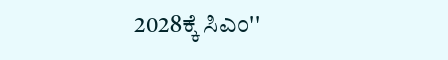2028ಕ್ಕೆ ಸಿಎಂ''